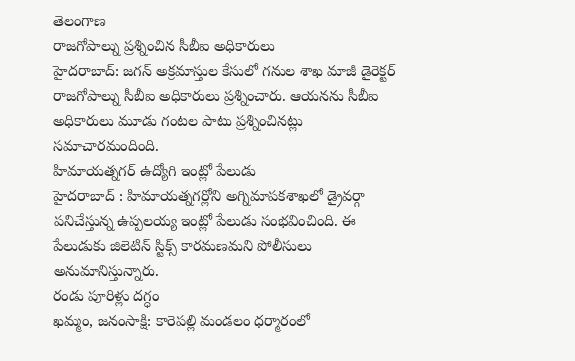తెలంగాణ
రాజగోపాల్ను ప్రశ్నించిన సీబీఐ అధికారులు
హైదరాబాద్: జగన్ అక్రమాస్తుల కేసులో గనుల శాఖ మాజీ డైరెక్టర్ రాజగోపాల్ను సీబీఐ అధికారులు ప్రశ్నించారు. ఆయనను సీబీఐ అధికారులు మూడు గంటల పాటు ప్రశ్నించినట్లు సమాచారమందింది.
హిమాయత్నగర్ ఉద్యోగి ఇంట్లో పేలుడు
హైదరాబాద్ : హిమాయత్నగర్లోని అగ్నిమాపకశాఖలో డ్రైవర్గా పనిచేస్తున్న ఉప్పలయ్య ఇంట్లో పేలుడు సంభవించింది. ఈ పేలుడుకు జిలెటిన్ స్టిక్స్ కారమణమని పోలీసులు అనుమానిస్తున్నారు.
రండు పూరిళ్లు దగ్ధం
ఖమ్మం, జనంసాక్షి: కారెపల్లి మండలం ధర్మారంలో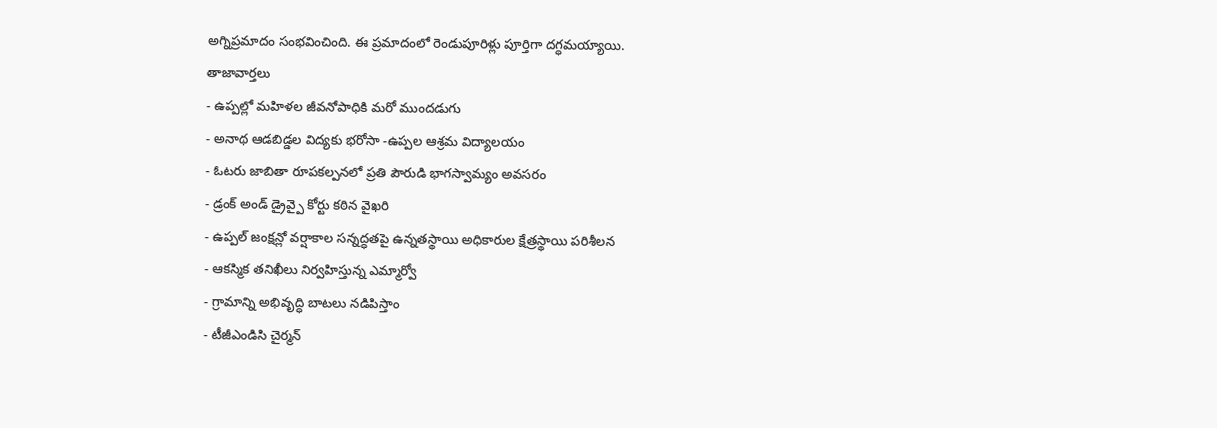అగ్నిప్రమాదం సంభవించింది. ఈ ప్రమాదంలో రెండుపూరిళ్లు పూర్తిగా దగ్ధమయ్యాయి.
తాజావార్తలు
- ఉప్పల్లో మహిళల జీవనోపాధికి మరో ముందడుగు
- అనాథ ఆడబిడ్డల విద్యకు భరోసా -ఉప్పల ఆశ్రమ విద్యాలయం
- ఓటరు జాబితా రూపకల్పనలో ప్రతి పౌరుడి భాగస్వామ్యం అవసరం
- డ్రంక్ అండ్ డ్రైవ్పై కోర్టు కఠిన వైఖరి
- ఉప్పల్ జంక్షన్లో వర్షాకాల సన్నద్ధతపై ఉన్నతస్థాయి అధికారుల క్షేత్రస్థాయి పరిశీలన
- ఆకస్మిక తనిఖీలు నిర్వహిస్తున్న ఎమ్మార్వో
- గ్రామాన్ని అభివృద్ధి బాటలు నడిపిస్తాం
- టీజీఎండిసి చైర్మన్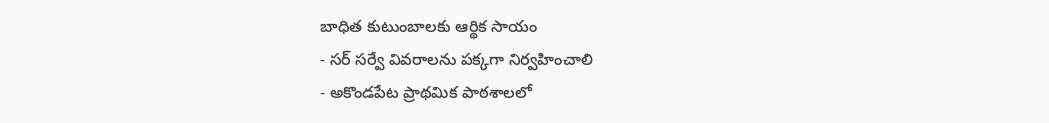బాధిత కుటుంబాలకు ఆర్థిక సాయం
- సర్ సర్వే వివరాలను పక్కగా నిర్వహించాలి
- అకొండపేట ప్రాథమిక పాఠశాలలో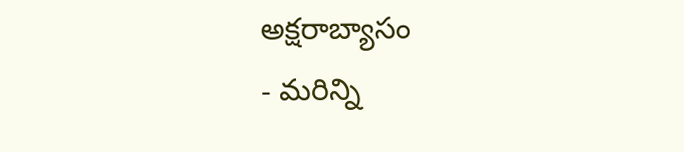అక్షరాబ్యాసం
- మరిన్ని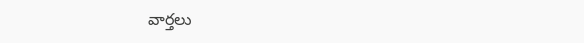వార్తలు